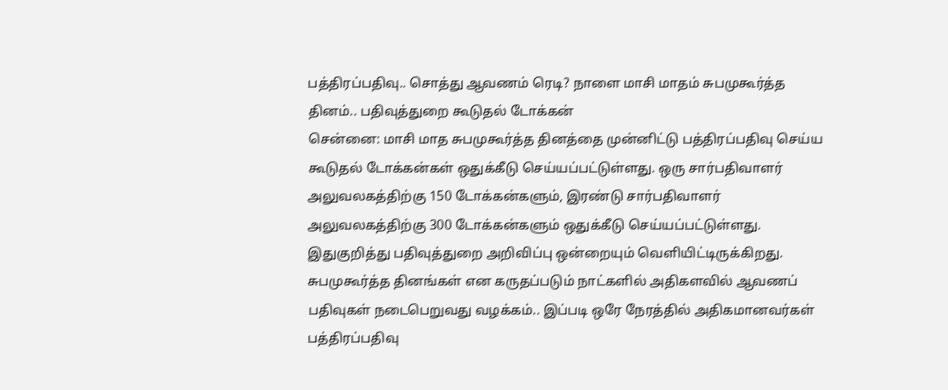பத்திரப்பதிவு.. சொத்து ஆவணம் ரெடி? நாளை மாசி மாதம் சுபமுகூர்த்த தினம்.. பதிவுத்துறை கூடுதல் டோக்கன்
சென்னை: மாசி மாத சுபமுகூர்த்த தினத்தை முன்னிட்டு பத்திரப்பதிவு செய்ய கூடுதல் டோக்கன்கள் ஒதுக்கீடு செய்யப்பட்டுள்ளது. ஒரு சார்பதிவாளர் அலுவலகத்திற்கு 150 டோக்கன்களும், இரண்டு சார்பதிவாளர் அலுவலகத்திற்கு 300 டோக்கன்களும் ஒதுக்கீடு செய்யப்பட்டுள்ளது. இதுகுறித்து பதிவுத்துறை அறிவிப்பு ஒன்றையும் வெளியிட்டிருக்கிறது.
சுபமுகூர்த்த தினங்கள் என கருதப்படும் நாட்களில் அதிகளவில் ஆவணப் பதிவுகள் நடைபெறுவது வழக்கம்.. இப்படி ஒரே நேரத்தில் அதிகமானவர்கள் பத்திரப்பதிவு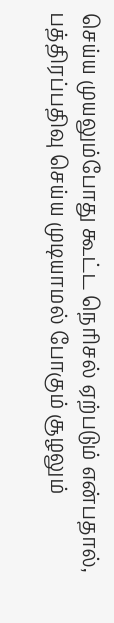செய்ய முயலும்போது கூட்ட நெரிசல் ஏற்படும் என்பதால், பத்திரப்பதிவு செய்ய முடியாமல் போகும் சூழலும்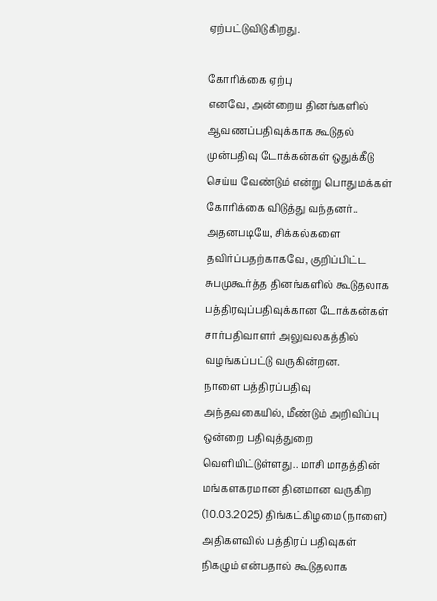ஏற்பட்டுவிடுகிறது.

கோரிக்கை ஏற்பு
எனவே, அன்றைய தினங்களில் ஆவணப்பதிவுக்காக கூடுதல் முன்பதிவு டோக்கன்கள் ஒதுக்கீடு செய்ய வேண்டும் என்று பொதுமக்கள் கோரிக்கை விடுத்து வந்தனர்.. அதனபடியே, சிக்கல்களை தவிர்ப்பதற்காகவே, குறிப்பிட்ட சுபமுகூர்த்த தினங்களில் கூடுதலாக பத்திரவுப்பதிவுக்கான டோக்கன்கள் சார்பதிவாளர் அலுவலகத்தில் வழங்கப்பட்டு வருகின்றன.
நாளை பத்திரப்பதிவு
அந்தவகையில், மீண்டும் அறிவிப்பு ஒன்றை பதிவுத்துறை வெளியிட்டுள்ளது.. மாசி மாதத்தின் மங்களகரமான தினமான வருகிற (10.03.2025) திங்கட்கிழமை (நாளை) அதிகளவில் பத்திரப் பதிவுகள் நிகழும் என்பதால் கூடுதலாக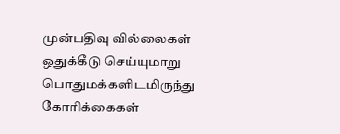முன்பதிவு வில்லைகள் ஒதுக்கீடு செய்யுமாறு பொதுமக்களிடமிருந்து கோரிக்கைகள்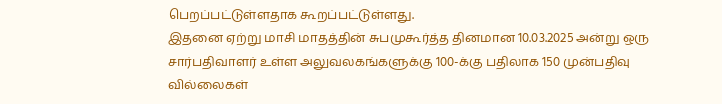பெறப்பட்டுள்ளதாக கூறப்பட்டுள்ளது.
இதனை ஏற்று மாசி மாதத்தின் சுபமுகூர்த்த தினமான 10.03.2025 அன்று ஒரு சார்பதிவாளர் உள்ள அலுவலகங்களுக்கு 100-க்கு பதிலாக 150 முன்பதிவு வில்லைகள்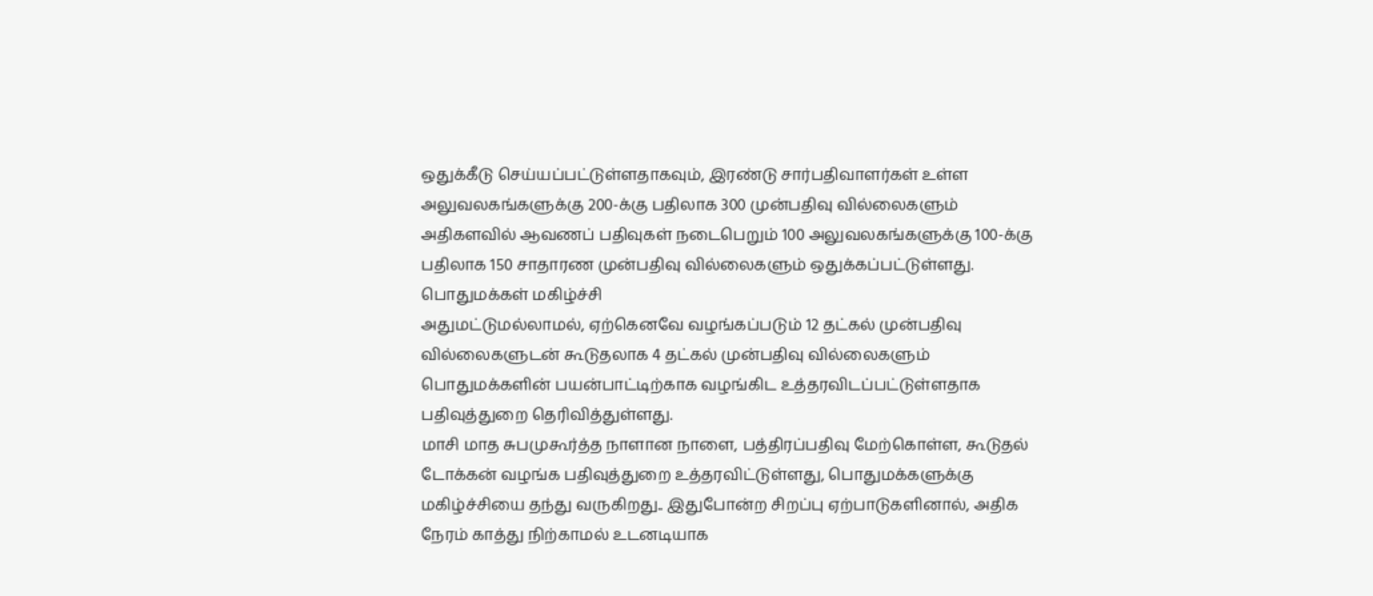ஒதுக்கீடு செய்யப்பட்டுள்ளதாகவும், இரண்டு சார்பதிவாளர்கள் உள்ள அலுவலகங்களுக்கு 200-க்கு பதிலாக 300 முன்பதிவு வில்லைகளும் அதிகளவில் ஆவணப் பதிவுகள் நடைபெறும் 100 அலுவலகங்களுக்கு 100-க்கு பதிலாக 150 சாதாரண முன்பதிவு வில்லைகளும் ஒதுக்கப்பட்டுள்ளது.
பொதுமக்கள் மகிழ்ச்சி
அதுமட்டுமல்லாமல், ஏற்கெனவே வழங்கப்படும் 12 தட்கல் முன்பதிவு வில்லைகளுடன் கூடுதலாக 4 தட்கல் முன்பதிவு வில்லைகளும் பொதுமக்களின் பயன்பாட்டிற்காக வழங்கிட உத்தரவிடப்பட்டுள்ளதாக பதிவுத்துறை தெரிவித்துள்ளது.
மாசி மாத சுபமுகூர்த்த நாளான நாளை, பத்திரப்பதிவு மேற்கொள்ள, கூடுதல் டோக்கன் வழங்க பதிவுத்துறை உத்தரவிட்டுள்ளது, பொதுமக்களுக்கு மகிழ்ச்சியை தந்து வருகிறது.. இதுபோன்ற சிறப்பு ஏற்பாடுகளினால், அதிக நேரம் காத்து நிற்காமல் உடனடியாக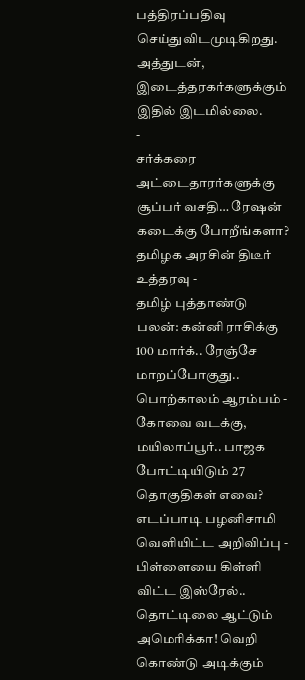பத்திரப்பதிவு செய்துவிடமுடிகிறது. அத்துடன், இடைத்தரகர்களுக்கும் இதில் இடமில்லை.
-
சர்க்கரை அட்டைதாரர்களுக்கு சூப்பர் வசதி… ரேஷன் கடைக்கு போறீங்களா? தமிழக அரசின் திடீர் உத்தரவு -
தமிழ் புத்தாண்டு பலன்: கன்னி ராசிக்கு 100 மார்க்.. ரேஞ்சே மாறப்போகுது.. பொற்காலம் ஆரம்பம் -
கோவை வடக்கு, மயிலாப்பூர்.. பாஜக போட்டியிடும் 27 தொகுதிகள் எவை? எடப்பாடி பழனிசாமி வெளியிட்ட அறிவிப்பு -
பிள்ளையை கிள்ளி விட்ட இஸ்ரேல்.. தொட்டிலை ஆட்டும் அமெரிக்கா! வெறி கொண்டு அடிக்கும்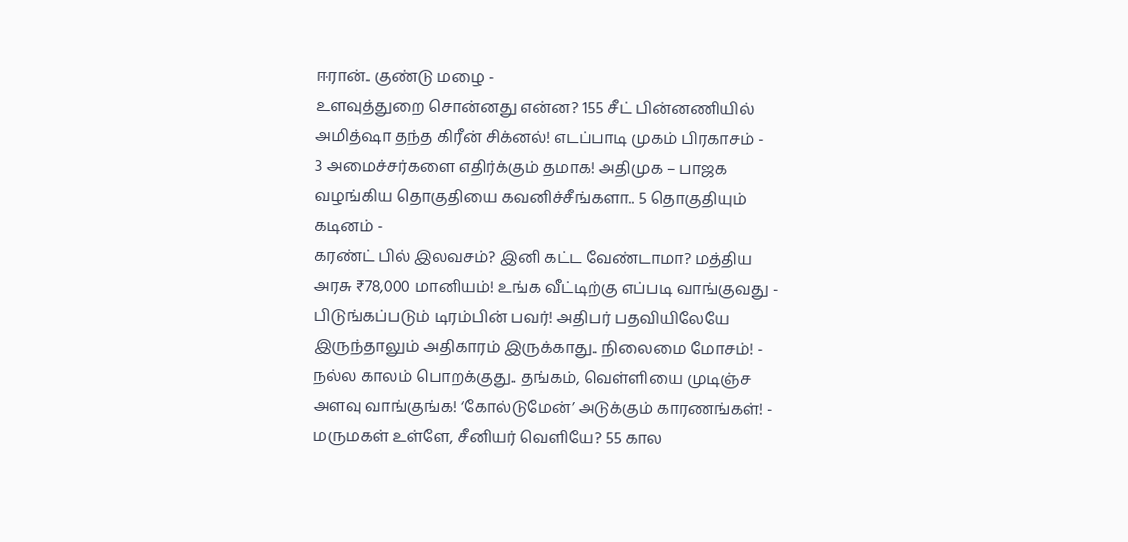ஈரான்.. குண்டு மழை -
உளவுத்துறை சொன்னது என்ன? 155 சீட் பின்னணியில் அமித்ஷா தந்த கிரீன் சிக்னல்! எடப்பாடி முகம் பிரகாசம் -
3 அமைச்சர்களை எதிர்க்கும் தமாக! அதிமுக – பாஜக வழங்கிய தொகுதியை கவனிச்சீங்களா.. 5 தொகுதியும் கடினம் -
கரண்ட் பில் இலவசம்? இனி கட்ட வேண்டாமா? மத்திய அரசு ₹78,000 மானியம்! உங்க வீட்டிற்கு எப்படி வாங்குவது -
பிடுங்கப்படும் டிரம்பின் பவர்! அதிபர் பதவியிலேயே இருந்தாலும் அதிகாரம் இருக்காது.. நிலைமை மோசம்! -
நல்ல காலம் பொறக்குது.. தங்கம், வெள்ளியை முடிஞ்ச அளவு வாங்குங்க! ‘கோல்டுமேன்’ அடுக்கும் காரணங்கள்! -
மருமகள் உள்ளே, சீனியர் வெளியே? 55 கால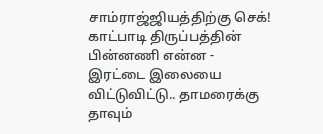சாம்ராஜ்ஜியத்திற்கு செக்! காட்பாடி திருப்பத்தின் பின்னணி என்ன -
இரட்டை இலையை விட்டுவிட்டு.. தாமரைக்கு தாவும்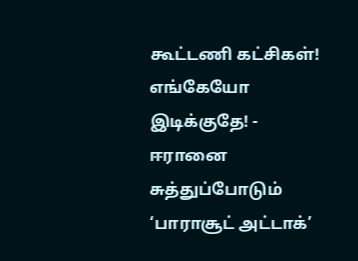கூட்டணி கட்சிகள்! எங்கேயோ இடிக்குதே! -
ஈரானை சுத்துப்போடும் ‘பாராசூட் அட்டாக்’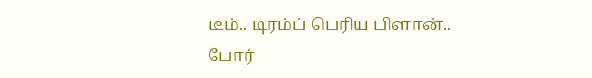டீம்.. டிரம்ப் பெரிய பிளான்.. போர்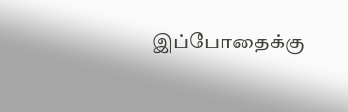இப்போதைக்கு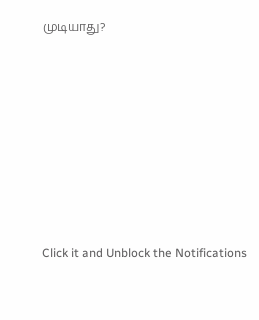முடியாது?












Click it and Unblock the Notifications